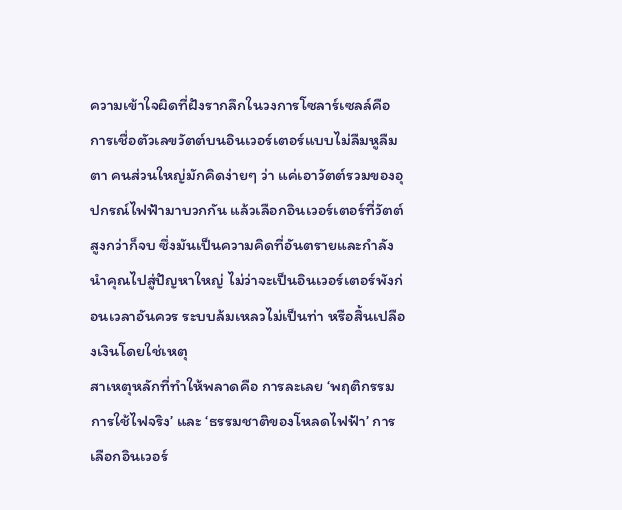ความเข้าใจผิดที่ฝังรากลึกในวงการโซลาร์เซลล์คือ การเชื่อตัวเลขวัตต์บนอินเวอร์เตอร์แบบไม่ลืมหูลืมตา คนส่วนใหญ่มักคิดง่ายๆ ว่า แค่เอาวัตต์รวมของอุปกรณ์ไฟฟ้ามาบวกกัน แล้วเลือกอินเวอร์เตอร์ที่วัตต์สูงกว่าก็จบ ซึ่งมันเป็นความคิดที่อันตรายและกำลังนำคุณไปสู่ปัญหาใหญ่ ไม่ว่าจะเป็นอินเวอร์เตอร์พังก่อนเวลาอันควร ระบบล้มเหลวไม่เป็นท่า หรือสิ้นเปลืองเงินโดยใช่เหตุ
สาเหตุหลักที่ทำให้พลาดคือ การละเลย ‘พฤติกรรมการใช้ไฟจริง’ และ ‘ธรรมชาติของโหลดไฟฟ้า’ การเลือกอินเวอร์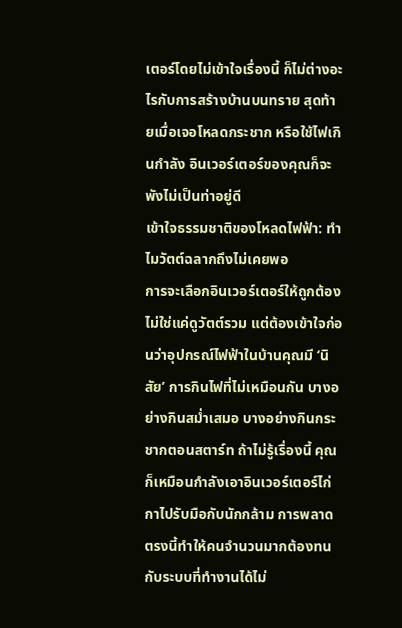เตอร์โดยไม่เข้าใจเรื่องนี้ ก็ไม่ต่างอะไรกับการสร้างบ้านบนทราย สุดท้ายเมื่อเจอโหลดกระชาก หรือใช้ไฟเกินกำลัง อินเวอร์เตอร์ของคุณก็จะพังไม่เป็นท่าอยู่ดี
เข้าใจธรรมชาติของโหลดไฟฟ้า: ทำไมวัตต์ฉลากถึงไม่เคยพอ
การจะเลือกอินเวอร์เตอร์ให้ถูกต้อง ไม่ใช่แค่ดูวัตต์รวม แต่ต้องเข้าใจก่อนว่าอุปกรณ์ไฟฟ้าในบ้านคุณมี ‘นิสัย’ การกินไฟที่ไม่เหมือนกัน บางอย่างกินสม่ำเสมอ บางอย่างกินกระชากตอนสตาร์ท ถ้าไม่รู้เรื่องนี้ คุณก็เหมือนกำลังเอาอินเวอร์เตอร์ไก่กาไปรับมือกับนักกล้าม การพลาดตรงนี้ทำให้คนจำนวนมากต้องทนกับระบบที่ทำงานได้ไม่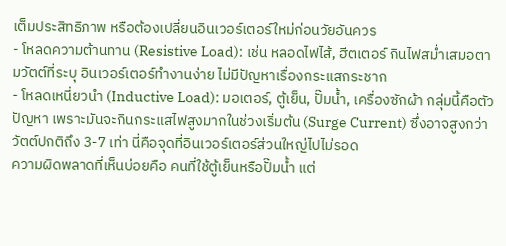เต็มประสิทธิภาพ หรือต้องเปลี่ยนอินเวอร์เตอร์ใหม่ก่อนวัยอันควร
- โหลดความต้านทาน (Resistive Load): เช่น หลอดไฟไส้, ฮีตเตอร์ กินไฟสม่ำเสมอตามวัตต์ที่ระบุ อินเวอร์เตอร์ทำงานง่าย ไม่มีปัญหาเรื่องกระแสกระชาก
- โหลดเหนี่ยวนำ (Inductive Load): มอเตอร์, ตู้เย็น, ปั๊มน้ำ, เครื่องซักผ้า กลุ่มนี้คือตัวปัญหา เพราะมันจะกินกระแสไฟสูงมากในช่วงเริ่มต้น (Surge Current) ซึ่งอาจสูงกว่าวัตต์ปกติถึง 3-7 เท่า นี่คือจุดที่อินเวอร์เตอร์ส่วนใหญ่ไปไม่รอด
ความผิดพลาดที่เห็นบ่อยคือ คนที่ใช้ตู้เย็นหรือปั๊มน้ำ แต่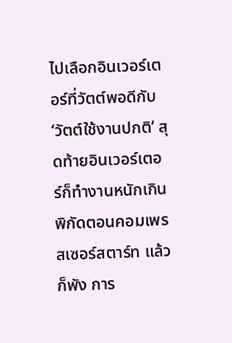ไปเลือกอินเวอร์เตอร์ที่วัตต์พอดีกับ ‘วัตต์ใช้งานปกติ’ สุดท้ายอินเวอร์เตอร์ก็ทำงานหนักเกินพิกัดตอนคอมเพรสเซอร์สตาร์ท แล้วก็พัง การ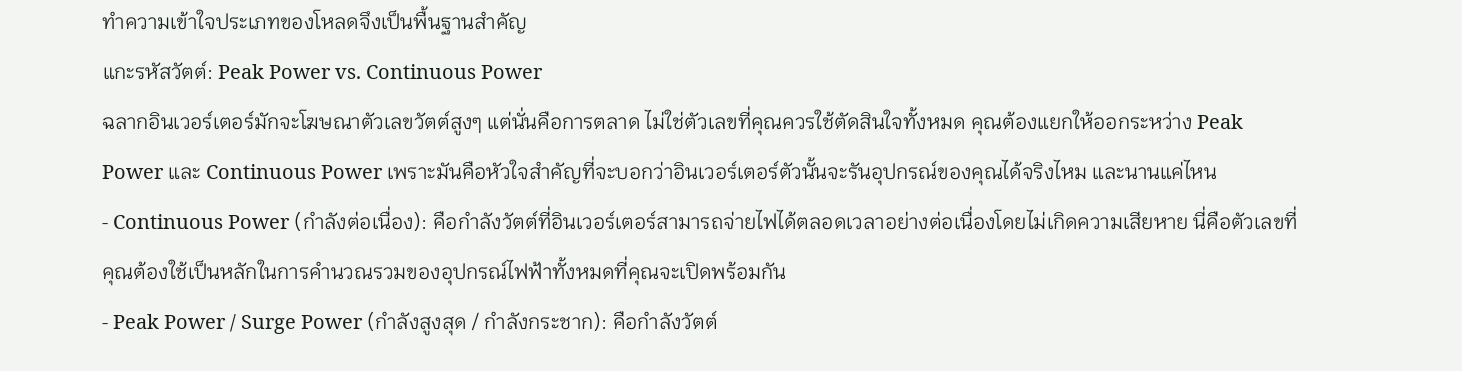ทำความเข้าใจประเภทของโหลดจึงเป็นพื้นฐานสำคัญ
แกะรหัสวัตต์: Peak Power vs. Continuous Power
ฉลากอินเวอร์เตอร์มักจะโฆษณาตัวเลขวัตต์สูงๆ แต่นั่นคือการตลาด ไม่ใช่ตัวเลขที่คุณควรใช้ตัดสินใจทั้งหมด คุณต้องแยกให้ออกระหว่าง Peak Power และ Continuous Power เพราะมันคือหัวใจสำคัญที่จะบอกว่าอินเวอร์เตอร์ตัวนั้นจะรันอุปกรณ์ของคุณได้จริงไหม และนานแค่ไหน
- Continuous Power (กำลังต่อเนื่อง): คือกำลังวัตต์ที่อินเวอร์เตอร์สามารถจ่ายไฟได้ตลอดเวลาอย่างต่อเนื่องโดยไม่เกิดความเสียหาย นี่คือตัวเลขที่คุณต้องใช้เป็นหลักในการคำนวณรวมของอุปกรณ์ไฟฟ้าทั้งหมดที่คุณจะเปิดพร้อมกัน
- Peak Power / Surge Power (กำลังสูงสุด / กำลังกระชาก): คือกำลังวัตต์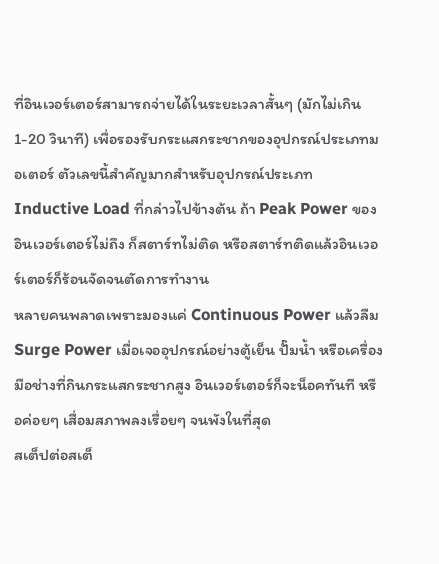ที่อินเวอร์เตอร์สามารถจ่ายได้ในระยะเวลาสั้นๆ (มักไม่เกิน 1-20 วินาที) เพื่อรองรับกระแสกระชากของอุปกรณ์ประเภทมอเตอร์ ตัวเลขนี้สำคัญมากสำหรับอุปกรณ์ประเภท Inductive Load ที่กล่าวไปข้างต้น ถ้า Peak Power ของอินเวอร์เตอร์ไม่ถึง ก็สตาร์ทไม่ติด หรือสตาร์ทติดแล้วอินเวอร์เตอร์ก็ร้อนจัดจนตัดการทำงาน
หลายคนพลาดเพราะมองแค่ Continuous Power แล้วลืม Surge Power เมื่อเจออุปกรณ์อย่างตู้เย็น ปั๊มน้ำ หรือเครื่องมือช่างที่กินกระแสกระชากสูง อินเวอร์เตอร์ก็จะน็อคทันที หรือค่อยๆ เสื่อมสภาพลงเรื่อยๆ จนพังในที่สุด
สเต็ปต่อสเต็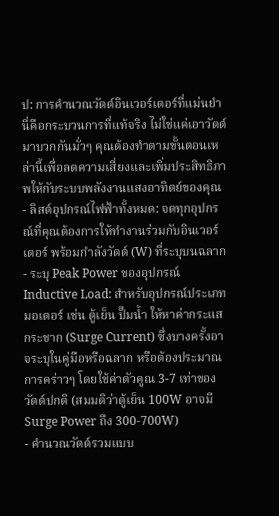ป: การคำนวณวัตต์อินเวอร์เตอร์ที่แม่นยำ
นี่คือกระบวนการที่แท้จริง ไม่ใช่แค่เอาวัตต์มาบวกกันมั่วๆ คุณต้องทำตามขั้นตอนเหล่านี้เพื่อลดความเสี่ยงและเพิ่มประสิทธิภาพให้กับระบบพลังงานแสงอาทิตย์ของคุณ
- ลิสต์อุปกรณ์ไฟฟ้าทั้งหมด: จดทุกอุปกรณ์ที่คุณต้องการให้ทำงานร่วมกับอินเวอร์เตอร์ พร้อมกำลังวัตต์ (W) ที่ระบุบนฉลาก
- ระบุ Peak Power ของอุปกรณ์ Inductive Load: สำหรับอุปกรณ์ประเภทมอเตอร์ เช่น ตู้เย็น ปั๊มน้ำ ให้หาค่ากระแสกระชาก (Surge Current) ซึ่งบางครั้งอาจระบุในคู่มือหรือฉลาก หรือต้องประมาณการคร่าวๆ โดยใช้ค่าตัวคูณ 3-7 เท่าของวัตต์ปกติ (สมมติว่าตู้เย็น 100W อาจมี Surge Power ถึง 300-700W)
- คำนวณวัตต์รวมแบบ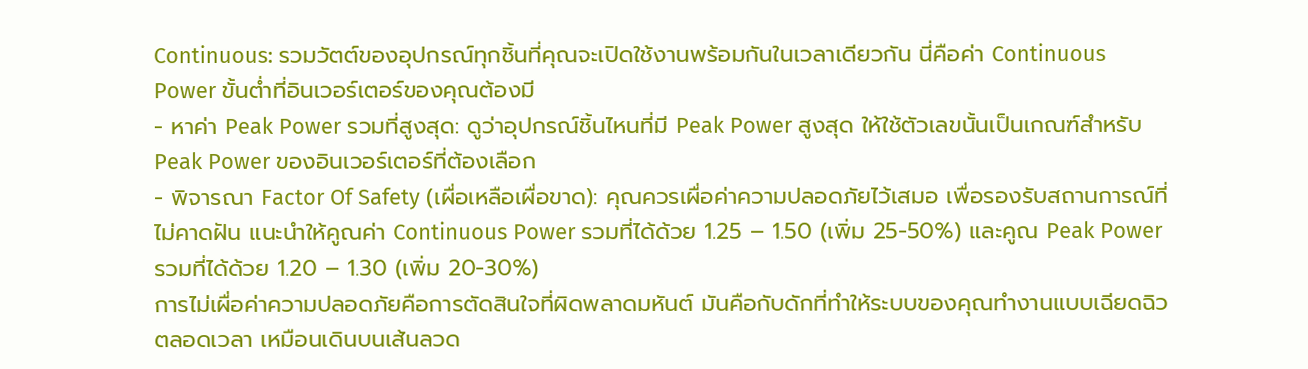Continuous: รวมวัตต์ของอุปกรณ์ทุกชิ้นที่คุณจะเปิดใช้งานพร้อมกันในเวลาเดียวกัน นี่คือค่า Continuous Power ขั้นต่ำที่อินเวอร์เตอร์ของคุณต้องมี
- หาค่า Peak Power รวมที่สูงสุด: ดูว่าอุปกรณ์ชิ้นไหนที่มี Peak Power สูงสุด ให้ใช้ตัวเลขนั้นเป็นเกณฑ์สำหรับ Peak Power ของอินเวอร์เตอร์ที่ต้องเลือก
- พิจารณา Factor Of Safety (เผื่อเหลือเผื่อขาด): คุณควรเผื่อค่าความปลอดภัยไว้เสมอ เพื่อรองรับสถานการณ์ที่ไม่คาดฝัน แนะนำให้คูณค่า Continuous Power รวมที่ได้ด้วย 1.25 – 1.50 (เพิ่ม 25-50%) และคูณ Peak Power รวมที่ได้ด้วย 1.20 – 1.30 (เพิ่ม 20-30%)
การไม่เผื่อค่าความปลอดภัยคือการตัดสินใจที่ผิดพลาดมหันต์ มันคือกับดักที่ทำให้ระบบของคุณทำงานแบบเฉียดฉิวตลอดเวลา เหมือนเดินบนเส้นลวด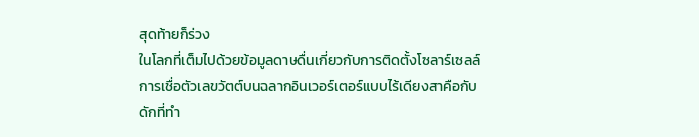สุดท้ายก็ร่วง
ในโลกที่เต็มไปด้วยข้อมูลดาษดื่นเกี่ยวกับการติดตั้งโซลาร์เซลล์ การเชื่อตัวเลขวัตต์บนฉลากอินเวอร์เตอร์แบบไร้เดียงสาคือกับดักที่ทำ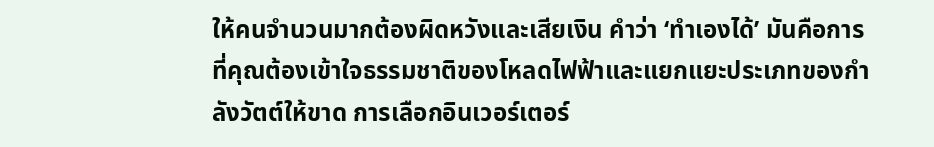ให้คนจำนวนมากต้องผิดหวังและเสียเงิน คำว่า ‘ทำเองได้’ มันคือการที่คุณต้องเข้าใจธรรมชาติของโหลดไฟฟ้าและแยกแยะประเภทของกำลังวัตต์ให้ขาด การเลือกอินเวอร์เตอร์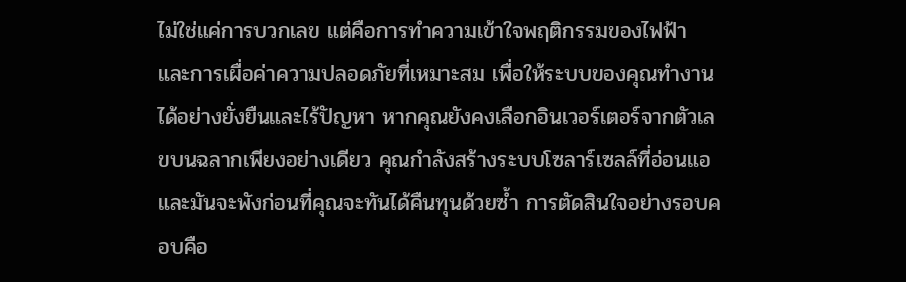ไม่ใช่แค่การบวกเลข แต่คือการทำความเข้าใจพฤติกรรมของไฟฟ้า และการเผื่อค่าความปลอดภัยที่เหมาะสม เพื่อให้ระบบของคุณทำงานได้อย่างยั่งยืนและไร้ปัญหา หากคุณยังคงเลือกอินเวอร์เตอร์จากตัวเลขบนฉลากเพียงอย่างเดียว คุณกำลังสร้างระบบโซลาร์เซลล์ที่อ่อนแอ และมันจะพังก่อนที่คุณจะทันได้คืนทุนด้วยซ้ำ การตัดสินใจอย่างรอบคอบคือ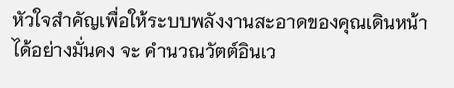หัวใจสำคัญเพื่อให้ระบบพลังงานสะอาดของคุณเดินหน้าได้อย่างมั่นคง จะ คำนวณวัตต์อินเว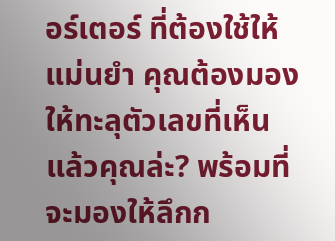อร์เตอร์ ที่ต้องใช้ให้แม่นยำ คุณต้องมองให้ทะลุตัวเลขที่เห็น แล้วคุณล่ะ? พร้อมที่จะมองให้ลึกก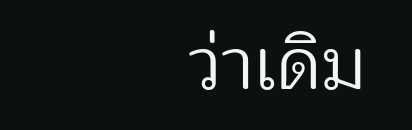ว่าเดิม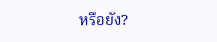หรือยัง?